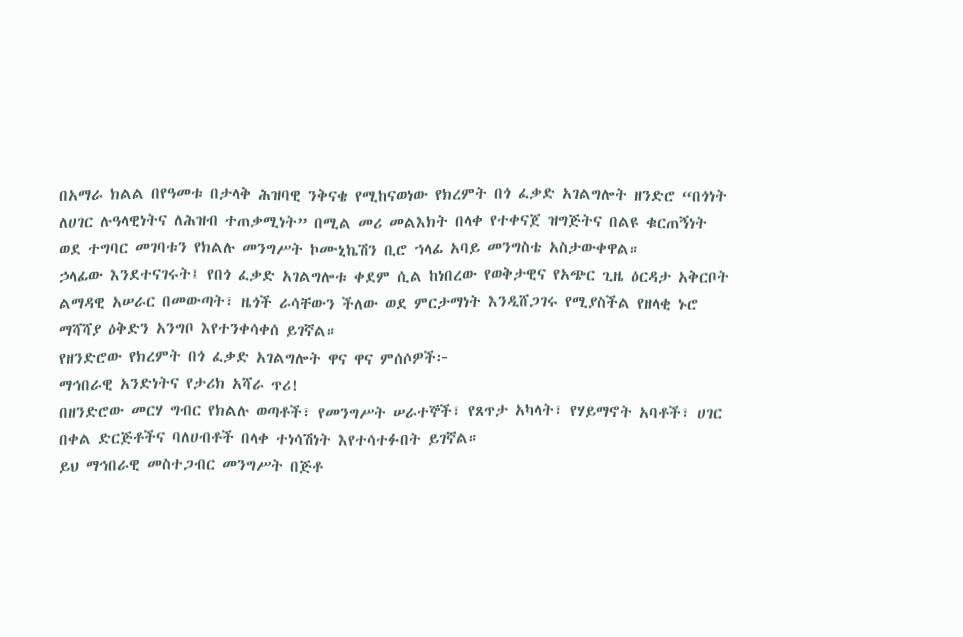በአማራ ክልል በየዓመቱ በታላቅ ሕዝባዊ ንቅናቄ የሚከናወነው የክረምት በጎ ፈቃድ አገልግሎት ዘንድሮ “በጎነት ለሀገር ሉዓላዊነትና ለሕዝብ ተጠቃሚነት” በሚል መሪ መልእክት በላቀ የተቀናጀ ዝግጅትና በልዩ ቁርጠኝነት ወደ ተግባር መገባቱን የክልሉ መንግሥት ኮሙኒኬሽን ቢሮ ኀላፊ አባይ መንግስቴ አስታውቀዋል።
ኃላፊው እንደተናገሩት፤ የበጎ ፈቃድ አገልግሎቱ ቀደም ሲል ከነበረው የወቅታዊና የአጭር ጊዜ ዕርዳታ አቅርቦት ልማዳዊ አሠራር በመውጣት፣ ዜጎች ራሳቸውን ችለው ወደ ምርታማነት እንዲሸጋገሩ የሚያስችል የዘላቂ ኑሮ ማሻሻያ ዕቅድን አንግቦ እየተንቀሳቀሰ ይገኛል።
የዘንድሮው የክረምት በጎ ፈቃድ አገልግሎት ዋና ዋና ምሰሶዎች፦
ማኅበራዊ አንድነትና የታሪክ አሻራ ጥሪ!
በዘንድሮው መርሃ ግብር የክልሉ ወጣቶች፣ የመንግሥት ሠራተኞች፣ የጸጥታ አካላት፣ የሃይማኖት አባቶች፣ ሀገር በቀል ድርጅቶችና ባለሀብቶች በላቀ ተነሳሽነት እየተሳተፉበት ይገኛል።
ይህ ማኅበራዊ መስተጋብር መንግሥት በጅቶ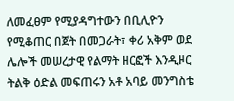ለመፈፀም የሚያዳግተውን በቢሊዮን የሚቆጠር በጀት በመጋራት፣ ቀሪ አቅም ወደ ሌሎች መሠረታዊ የልማት ዘርፎች እንዲዞር ትልቅ ዕድል መፍጠሩን አቶ አባይ መንግስቴ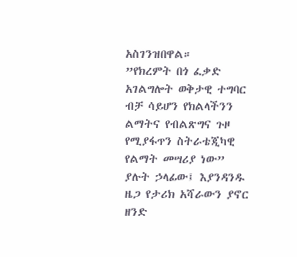አስገንዝበዋል።
”የክረምት በጎ ፈቃድ አገልግሎት ወቅታዊ ተግባር ብቻ ሳይሆን የክልላችንን ልማትና የብልጽግና ጉዞ የሚያፋጥን ስትራቴጂካዊ የልማት መሣሪያ ነው” ያሉት ኃላፊው፤ እያንዳንዱ ዜጋ የታሪክ አሻራውን ያኖር ዘንድ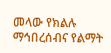መላው የክልሉ ማኅበረሰብና የልማት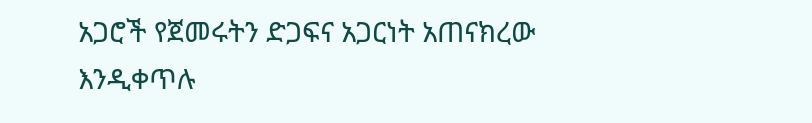አጋሮች የጀመሩትን ድጋፍና አጋርነት አጠናክረው እንዲቀጥሉ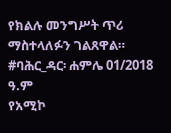የክልሉ መንግሥት ጥሪ ማስተላለፉን ገልጸዋል።
#ባሕር_ዳር፡ ሐምሌ 01/2018 ዓ.ም
የአሚኮ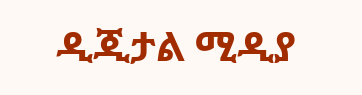ዲጂታል ሚዲያ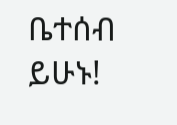ቤተሰብ ይሁኑ!